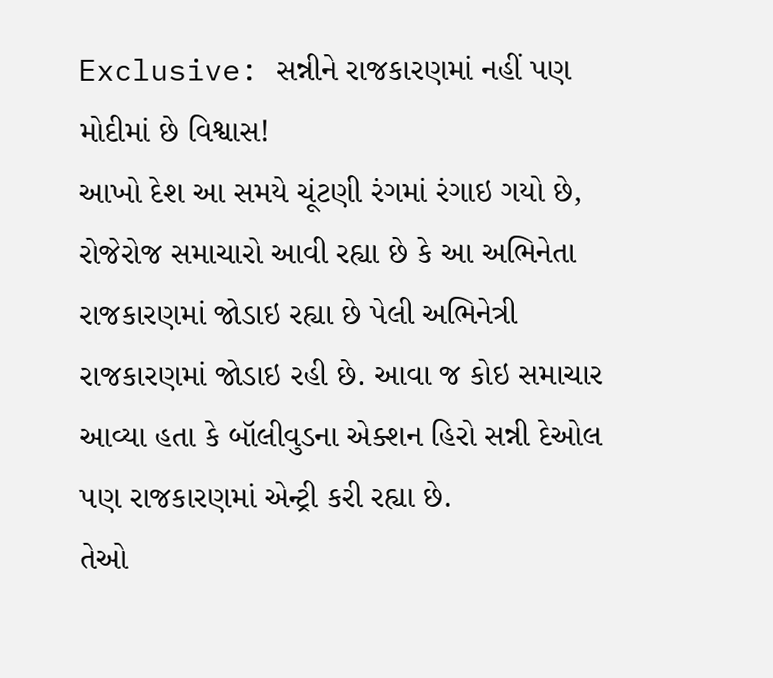Exclusive: સન્નીને રાજકારણમાં નહીં પણ મોદીમાં છે વિશ્વાસ!
આખો દેશ આ સમયે ચૂંટણી રંગમાં રંગાઇ ગયો છે, રોજેરોજ સમાચારો આવી રહ્યા છે કે આ અભિનેતા રાજકારણમાં જોડાઇ રહ્યા છે પેલી અભિનેત્રી રાજકારણમાં જોડાઇ રહી છે. આવા જ કોઇ સમાચાર આવ્યા હતા કે બૉલીવુડના એક્શન હિરો સન્ની દેઓલ પણ રાજકારણમાં એન્ટ્રી કરી રહ્યા છે.
તેઓ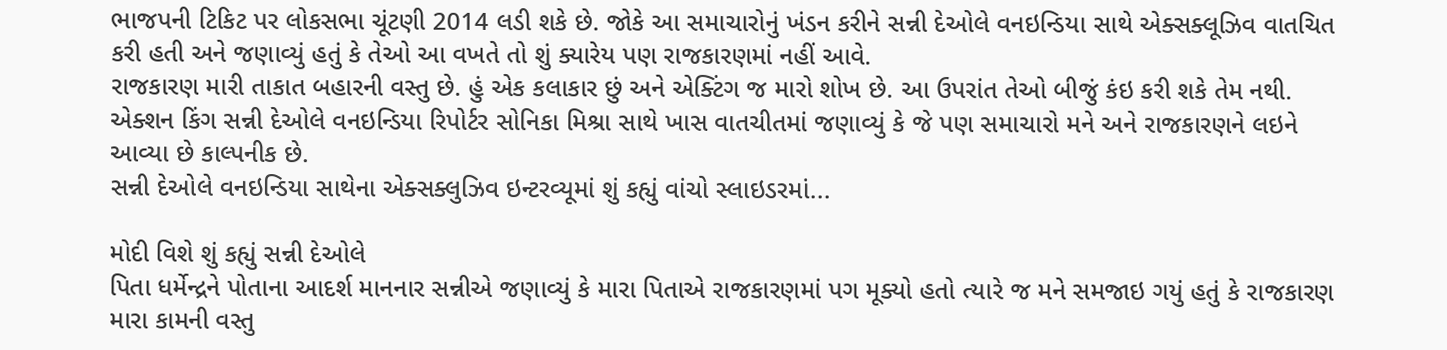ભાજપની ટિકિટ પર લોકસભા ચૂંટણી 2014 લડી શકે છે. જોકે આ સમાચારોનું ખંડન કરીને સન્ની દેઓલે વનઇન્ડિયા સાથે એક્સક્લૂઝિવ વાતચિત કરી હતી અને જણાવ્યું હતું કે તેઓ આ વખતે તો શું ક્યારેય પણ રાજકારણમાં નહીં આવે.
રાજકારણ મારી તાકાત બહારની વસ્તુ છે. હું એક કલાકાર છું અને એક્ટિંગ જ મારો શોખ છે. આ ઉપરાંત તેઓ બીજું કંઇ કરી શકે તેમ નથી. એક્શન કિંગ સન્ની દેઓલે વનઇન્ડિયા રિપોર્ટર સોનિકા મિશ્રા સાથે ખાસ વાતચીતમાં જણાવ્યું કે જે પણ સમાચારો મને અને રાજકારણને લઇને આવ્યા છે કાલ્પનીક છે.
સન્ની દેઓલે વનઇન્ડિયા સાથેના એક્સક્લુઝિવ ઇન્ટરવ્યૂમાં શું કહ્યું વાંચો સ્લાઇડરમાં...

મોદી વિશે શું કહ્યું સન્ની દેઓલે
પિતા ધર્મેન્દ્રને પોતાના આદર્શ માનનાર સન્નીએ જણાવ્યું કે મારા પિતાએ રાજકારણમાં પગ મૂક્યો હતો ત્યારે જ મને સમજાઇ ગયું હતું કે રાજકારણ મારા કામની વસ્તુ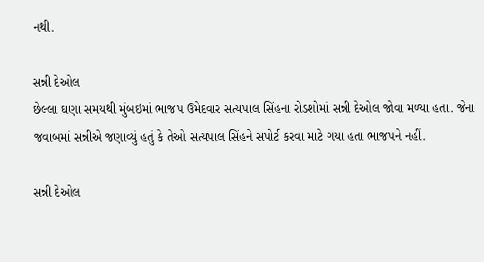નથી.

સન્ની દેઓલ
છેલ્લા ઘણા સમયથી મુંબઇમાં ભાજપ ઉમેદવાર સત્યપાલ સિંહના રોડશોમાં સન્ની દેઓલ જોવા મળ્યા હતા. જેના જવાબમાં સન્નીએ જણાવ્યું હતું કે તેઓ સત્યપાલ સિંહને સપોર્ટ કરવા માટે ગયા હતા ભાજપને નહીં.

સન્ની દેઓલ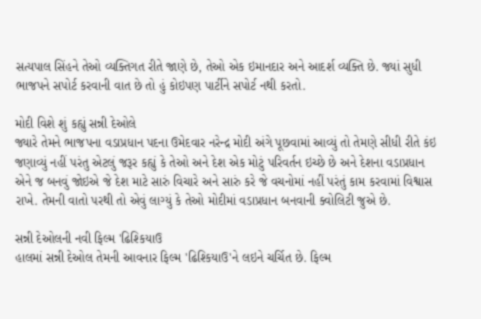સત્યપાલ સિંહને તેઓ વ્યક્તિગત રીતે જાણે છે, તેઓ એક ઇમાનદાર અને આદર્શ વ્યક્તિ છે. જ્યાં સુધી ભાજપને સપોર્ટ કરવાની વાત છે તો હું કોઇપણ પાર્ટીને સપોર્ટ નથી કરતો.

મોદી વિશે શું કહ્યું સન્ની દેઓલે
જ્યારે તેમને ભાજપના વડાપ્રધાન પદના ઉમેદવાર નરેન્દ્ર મોદી અંગે પૂછવામાં આવ્યું તો તેમણે સીધી રીતે કંઇ જણાવ્યું નહીં પરંતુ એટલું જરૂર કહ્યું કે તેઓ અને દેશ એક મોટું પરિવર્તન ઇચ્છે છે અને દેશના વડાપ્રધાન એને જ બનવું જોઇએ જે દેશ માટે સારું વિચારે અને સારું કરે જે વચનોમાં નહીં પરંતું કામ કરવામાં વિશ્વાસ રાખે. તેમની વાતો પરથી તો એવું લાગ્યું કે તેઓ મોદીમાં વડાપ્રધાન બનવાની ક્વોલિટી જુએ છે.

સન્ની દેઓલની નવી ફિલ્મ 'ઢિશ્કિયાઉ
હાલમાં સન્ની દેઓલ તેમની આવનાર ફિલ્મ 'ઢિશ્કિયાઉ'ને લઇને ચર્ચિત છે. ફિલ્મ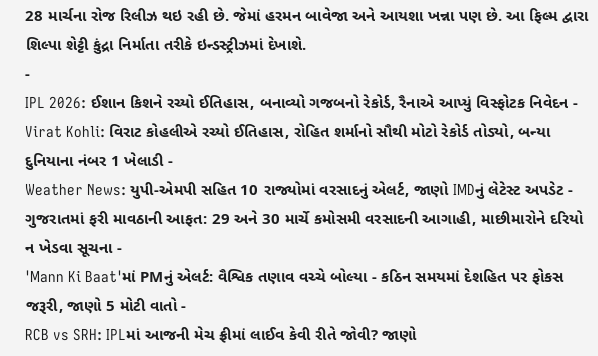28 માર્ચના રોજ રિલીઝ થઇ રહી છે. જેમાં હરમન બાવેજા અને આયશા ખન્ના પણ છે. આ ફિલ્મ દ્વારા શિલ્પા શેટ્ટી કુંદ્રા નિર્માતા તરીકે ઇન્ડસ્ટ્રીઝમાં દેખાશે.
-
IPL 2026: ઈશાન કિશને રચ્યો ઈતિહાસ, બનાવ્યો ગજબનો રેકોર્ડ, રૈનાએ આપ્યું વિસ્ફોટક નિવેદન -
Virat Kohli: વિરાટ કોહલીએ રચ્યો ઈતિહાસ, રોહિત શર્માનો સૌથી મોટો રેકોર્ડ તોડ્યો, બન્યા દુનિયાના નંબર 1 ખેલાડી -
Weather News: યુપી-એમપી સહિત 10 રાજ્યોમાં વરસાદનું એલર્ટ, જાણો IMDનું લેટેસ્ટ અપડેટ -
ગુજરાતમાં ફરી માવઠાની આફત: 29 અને 30 માર્ચે કમોસમી વરસાદની આગાહી, માછીમારોને દરિયો ન ખેડવા સૂચના -
'Mann Ki Baat'માં PMનું એલર્ટ: વૈશ્વિક તણાવ વચ્ચે બોલ્યા - કઠિન સમયમાં દેશહિત પર ફોકસ જરૂરી, જાણો 5 મોટી વાતો -
RCB vs SRH: IPLમાં આજની મેચ ફ્રીમાં લાઈવ કેવી રીતે જોવી? જાણો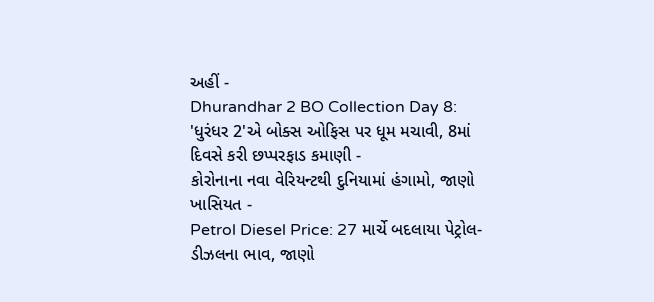અહીં -
Dhurandhar 2 BO Collection Day 8: 'ધુરંધર 2'એ બોક્સ ઓફિસ પર ધૂમ મચાવી, 8માં દિવસે કરી છપ્પરફાડ કમાણી -
કોરોનાના નવા વેરિયન્ટથી દુનિયામાં હંગામો, જાણો ખાસિયત -
Petrol Diesel Price: 27 માર્ચે બદલાયા પેટ્રોલ-ડીઝલના ભાવ, જાણો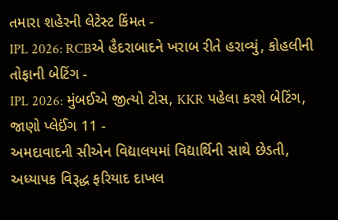તમારા શહેરની લેટેસ્ટ કિંમત -
IPL 2026: RCBએ હૈદરાબાદને ખરાબ રીતે હરાવ્યું, કોહલીની તોફાની બેટિંગ -
IPL 2026: મુંબઈએ જીત્યો ટોસ, KKR પહેલા કરશે બેટિંગ, જાણો પ્લેઈંગ 11 -
અમદાવાદની સીએન વિદ્યાલયમાં વિદ્યાર્થિની સાથે છેડતી, અધ્યાપક વિરૂદ્ધ ફરિયાદ દાખલ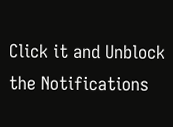Click it and Unblock the Notifications